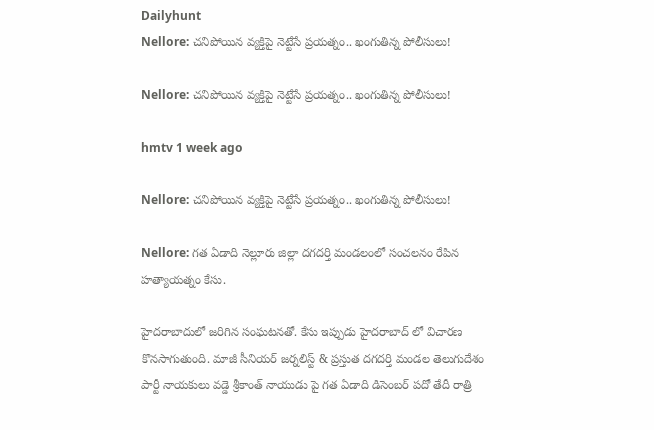Dailyhunt
Nellore: చనిపోయిన వ్యక్తిపై నెట్టేసే ప్రయత్నం.. ఖంగుతిన్న పోలీసులు!

Nellore: చనిపోయిన వ్యక్తిపై నెట్టేసే ప్రయత్నం.. ఖంగుతిన్న పోలీసులు!

hmtv 1 week ago

Nellore: చనిపోయిన వ్యక్తిపై నెట్టేసే ప్రయత్నం.. ఖంగుతిన్న పోలీసులు!

Nellore: గత ఏడాది నెల్లూరు జిల్లా దగదర్తి మండలంలో సంచలనం రేపిన హత్యాయత్నం కేసు.

హైదరాబాదులో జరిగిన సంఘటనతో. కేసు ఇప్పుడు హైదరాబాద్ లో విచారణ కొనసాగుతుంది. మాజీ సీనియర్ జర్నలిస్ట్ & ప్రస్తుత దగదర్తి మండల తెలుగుదేశం పార్టీ నాయకులు వడ్డె శ్రీకాంత్ నాయుడు పై గత ఏడాది డిసెంబర్ పదో తేదీ రాత్రి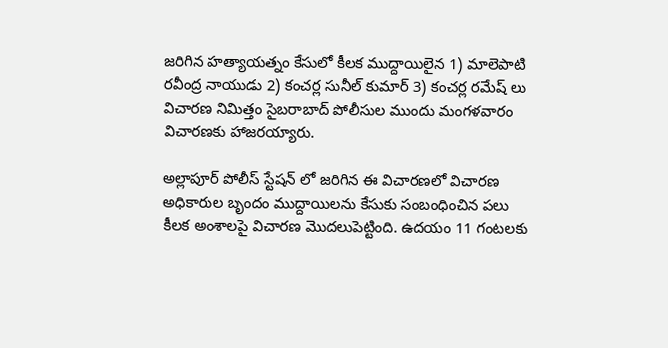జరిగిన హత్యాయత్నం కేసులో కీలక ముద్దాయిలైన 1) మాలెపాటి రవీంద్ర నాయుడు 2) కంచర్ల సునీల్ కుమార్ 3) కంచర్ల రమేష్ లు విచారణ నిమిత్తం సైబరాబాద్ పోలీసుల ముందు మంగళవారం విచారణకు హాజరయ్యారు.

అల్లాపూర్ పోలీస్ స్టేషన్ లో జరిగిన ఈ విచారణలో విచారణ అధికారుల బృందం ముద్దాయిలను కేసుకు సంబంధించిన పలు కీలక అంశాలపై విచారణ మొదలుపెట్టింది. ఉదయం 11 గంటలకు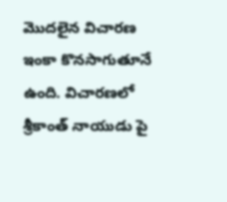మొదలైన విచారణ ఇంకా కొనసాగుతూనే ఉంది. విచారణలో శ్రీకాంత్ నాయుడు పై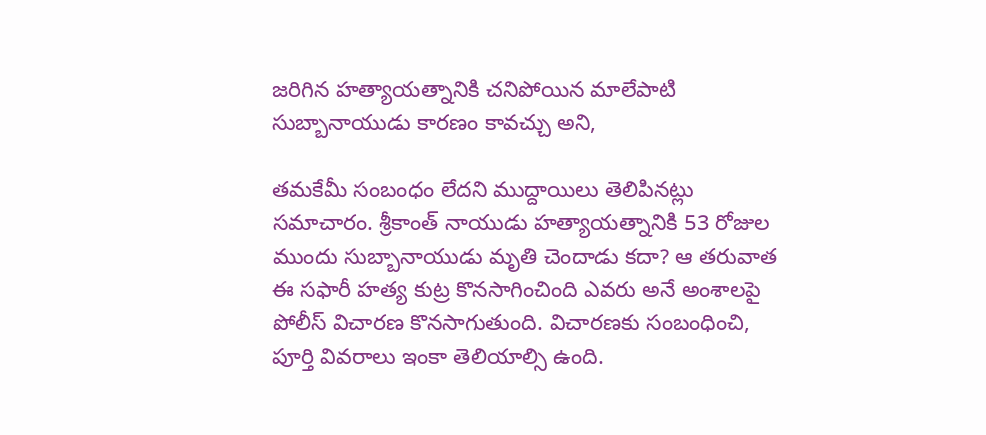జరిగిన హత్యాయత్నానికి చనిపోయిన మాలేపాటి సుబ్బానాయుడు కారణం కావచ్చు అని,

తమకేమీ సంబంధం లేదని ముద్దాయిలు తెలిపినట్లు సమాచారం. శ్రీకాంత్ నాయుడు హత్యాయత్నానికి 53 రోజుల ముందు సుబ్బానాయుడు మృతి చెందాడు కదా? ఆ తరువాత ఈ సఫారీ హత్య కుట్ర కొనసాగించింది ఎవరు అనే అంశాలపై పోలీస్ విచారణ కొనసాగుతుంది. విచారణకు సంబంధించి, పూర్తి వివరాలు ఇంకా తెలియాల్సి ఉంది.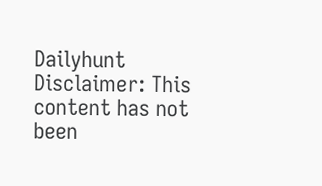Dailyhunt
Disclaimer: This content has not been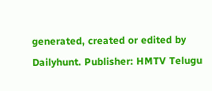generated, created or edited by Dailyhunt. Publisher: HMTV Telugu